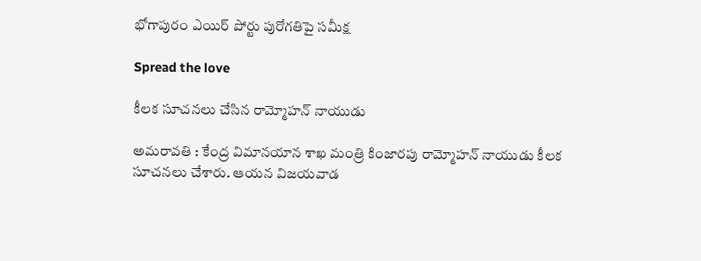భోగాపురం ఎయిర్ పోర్టు పురోగ‌తిపై స‌మీక్ష‌

Spread the love

కీల‌క సూచ‌న‌లు చేసిన రామ్మోహ‌న్ నాయుడు

అమ‌రావ‌తి : కేంద్ర విమాన‌యాన శాఖ మంత్రి కింజార‌పు రామ్మోహ‌న్ నాయుడు కీల‌క సూచ‌న‌లు చేశారు. ఆయ‌న విజయవాడ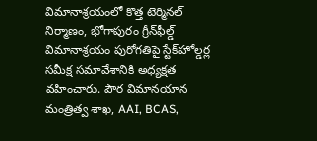విమానాశ్రయంలో కొత్త టెర్మినల్ నిర్మాణం, భోగాపురం గ్రీన్‌ఫీల్డ్ విమానాశ్రయం పురోగతిపై స్టేక్‌హోల్డర్ల సమీక్ష సమావేశానికి అధ్యక్షత వహించారు. పౌర విమానయాన మంత్రిత్వ శాఖ, AAI, BCAS,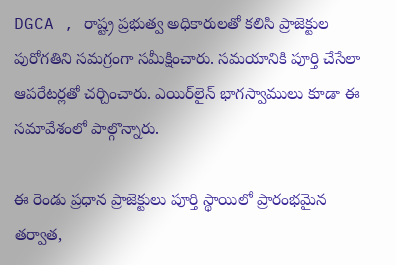DGCA , రాష్ట్ర ప్రభుత్వ అధికారులతో కలిసి ప్రాజెక్టుల పురోగతిని సమగ్రంగా సమీక్షించారు. సమయానికి పూర్తి చేసేలా ఆపరేటర్లతో చర్చించారు. ఎయిర్‌లైన్ భాగస్వాములు కూడా ఈ సమావేశంలో పాల్గొన్నారు.

ఈ రెండు ప్రధాన ప్రాజెక్టులు పూర్తి స్థాయిలో ప్రారంభమైన తర్వాత,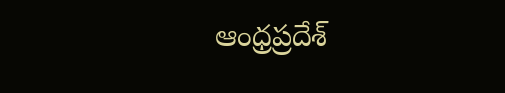ఆంధ్రప్రదేశ్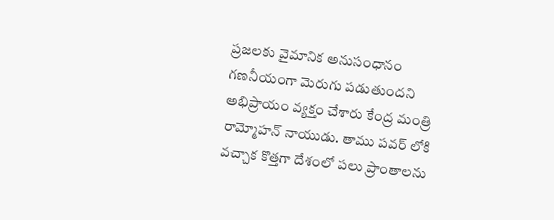ప్రజలకు వైమానిక అనుసంధానం గణనీయంగా మెరుగు పడుతుందని అభిప్రాయం వ్య‌క్తం చేశారు కేంద్ర మంత్రి రామ్మోహ‌న్ నాయుడు. తాము ప‌వ‌ర్ లోకి వ‌చ్చాక కొత్త‌గా దేశంలో ప‌లు ప్రాంతాల‌ను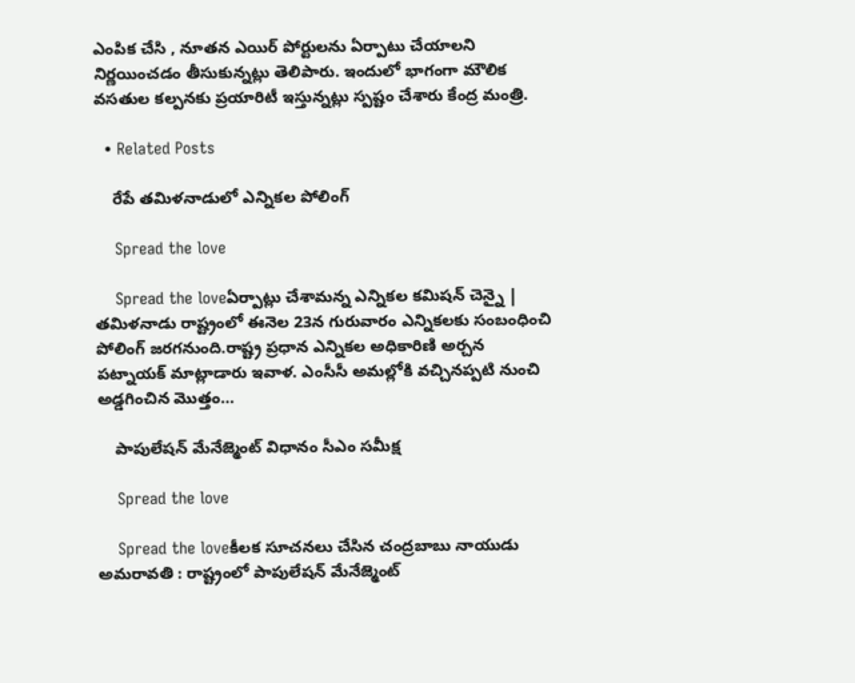ఎంపిక చేసి , నూత‌న ఎయిర్ పోర్టుల‌ను ఏర్పాటు చేయాల‌ని నిర్ణ‌యించ‌డం తీసుకున్న‌ట్లు తెలిపారు. ఇందులో భాగంగా మౌలిక వ‌స‌తుల క‌ల్ప‌న‌కు ప్ర‌యారిటీ ఇస్తున్న‌ట్లు స్ప‌ష్టం చేశారు కేంద్ర మంత్రి.

  • Related Posts

    రేపే త‌మిళ‌నాడులో ఎన్నిక‌ల పోలింగ్

    Spread the love

    Spread the loveఏర్పాట్లు చేశామ‌న్న ఎన్నిక‌ల క‌మిష‌న్ చెన్నై | త‌మిళ‌నాడు రాష్ట్రంలో ఈనెల 23న గురువారం ఎన్నిక‌ల‌కు సంబంధించి పోలింగ్ జ‌ర‌గ‌నుంది.రాష్ట్ర ప్రధాన ఎన్నికల అధికారిణి అర్చన పట్నాయక్ మాట్లాడారు ఇవాళ. ఎంసీసీ అమల్లోకి వచ్చినప్పటి నుంచి అడ్డగించిన మొత్తం…

    పాపులేషన్ మేనేజ్మెంట్ విధానం సీఎం స‌మీక్ష

    Spread the love

    Spread the loveకీల‌క సూచ‌న‌లు చేసిన చంద్ర‌బాబు నాయుడు అమరావతి : రాష్ట్రంలో పాపులేషన్ మేనేజ్మెంట్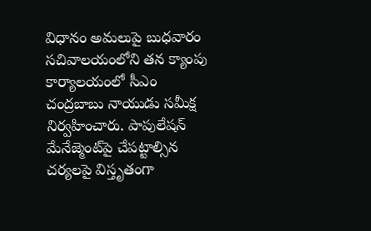విధానం అమలుపై బుధ‌వారం స‌చివాల‌యంలోని త‌న క్యాంపు కార్యాల‌యంలో సీఎం చంద్రబాబు నాయుడు సమీక్ష నిర్వ‌హించారు. పాపులేషన్ మేనేజ్మెంట్‌పై చేపట్టాల్సిన చర్యలపై విస్తృతంగా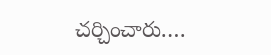చ‌ర్చించారు.…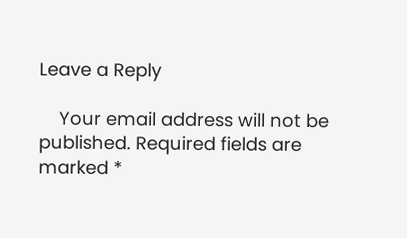Leave a Reply

    Your email address will not be published. Required fields are marked *